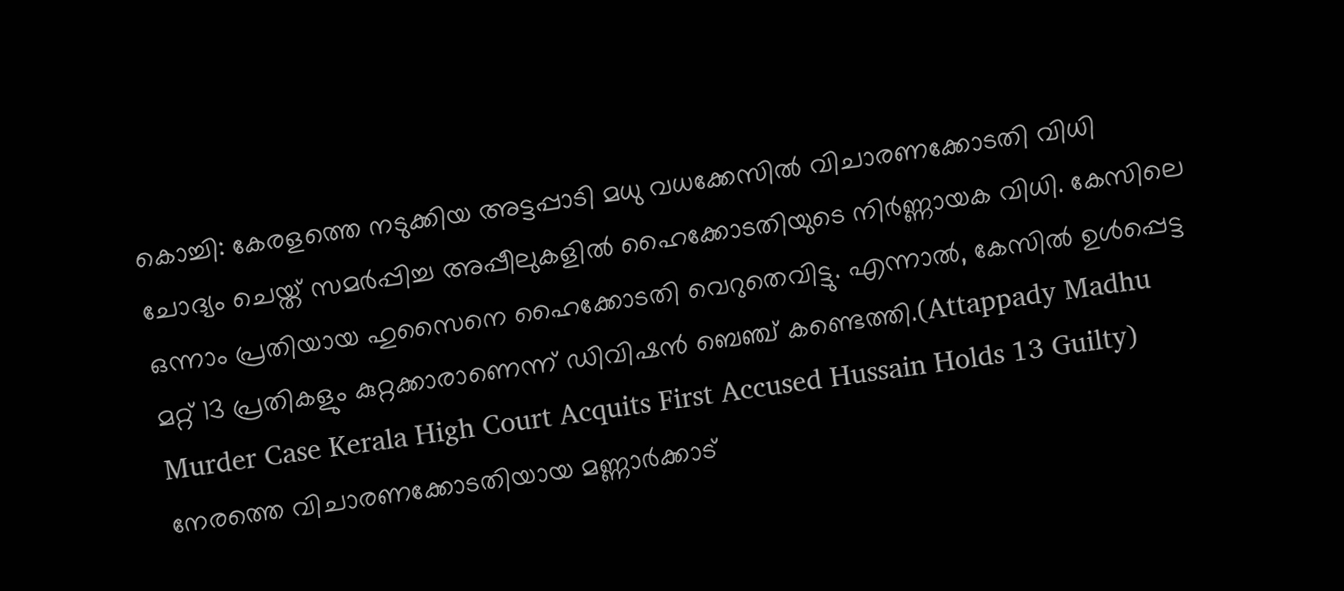കൊച്ചി: കേരളത്തെ നടുക്കിയ അട്ടപ്പാടി മധു വധക്കേസിൽ വിചാരണക്കോടതി വിധി ചോദ്യം ചെയ്ത് സമർപ്പിച്ച അപ്പീലുകളിൽ ഹൈക്കോടതിയുടെ നിർണ്ണായക വിധി. കേസിലെ ഒന്നാം പ്രതിയായ ഹുസൈനെ ഹൈക്കോടതി വെറുതെവിട്ടു. എന്നാൽ, കേസിൽ ഉൾപ്പെട്ട മറ്റ് 13 പ്രതികളും കുറ്റക്കാരാണെന്ന് ഡിവിഷൻ ബെഞ്ച് കണ്ടെത്തി.(Attappady Madhu Murder Case Kerala High Court Acquits First Accused Hussain Holds 13 Guilty)
നേരത്തെ വിചാരണക്കോടതിയായ മണ്ണാർക്കാട്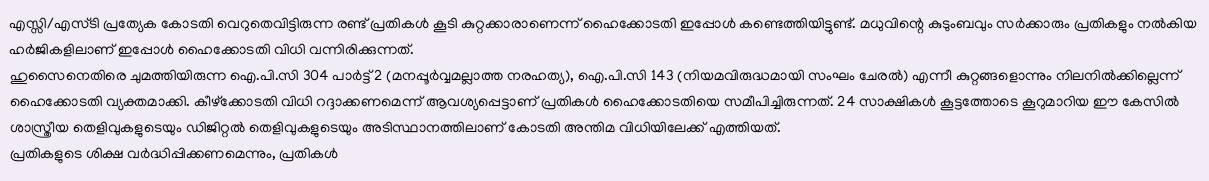എസ്സി/എസ്ടി പ്രത്യേക കോടതി വെറുതെവിട്ടിരുന്ന രണ്ട് പ്രതികൾ കൂടി കുറ്റക്കാരാണെന്ന് ഹൈക്കോടതി ഇപ്പോൾ കണ്ടെത്തിയിട്ടുണ്ട്. മധുവിന്റെ കുടുംബവും സർക്കാരും പ്രതികളും നൽകിയ ഹർജികളിലാണ് ഇപ്പോൾ ഹൈക്കോടതി വിധി വന്നിരിക്കുന്നത്.
ഹുസൈനെതിരെ ചുമത്തിയിരുന്ന ഐ.പി.സി 304 പാർട്ട് 2 (മനപ്പൂർവ്വമല്ലാത്ത നരഹത്യ), ഐ.പി.സി 143 (നിയമവിരുദ്ധമായി സംഘം ചേരൽ) എന്നീ കുറ്റങ്ങളൊന്നും നിലനിൽക്കില്ലെന്ന് ഹൈക്കോടതി വ്യക്തമാക്കി. കീഴ്ക്കോടതി വിധി റദ്ദാക്കണമെന്ന് ആവശ്യപ്പെട്ടാണ് പ്രതികൾ ഹൈക്കോടതിയെ സമീപിച്ചിരുന്നത്. 24 സാക്ഷികൾ കൂട്ടത്തോടെ കൂറുമാറിയ ഈ കേസിൽ ശാസ്ത്രീയ തെളിവുകളുടെയും ഡിജിറ്റൽ തെളിവുകളുടെയും അടിസ്ഥാനത്തിലാണ് കോടതി അന്തിമ വിധിയിലേക്ക് എത്തിയത്.
പ്രതികളുടെ ശിക്ഷ വർദ്ധിപ്പിക്കണമെന്നും, പ്രതികൾ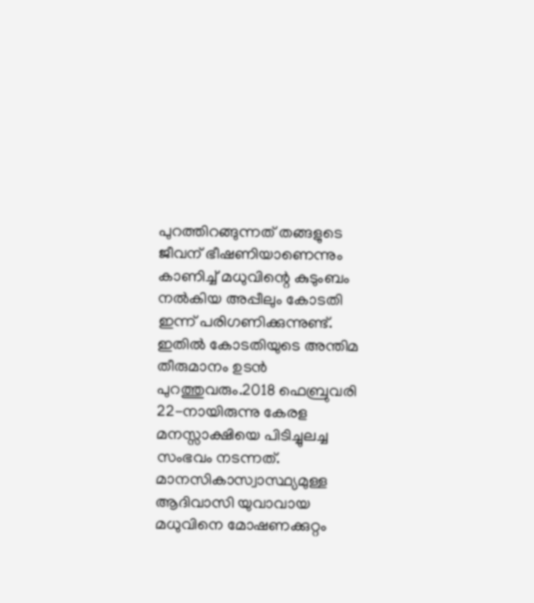പുറത്തിറങ്ങുന്നത് തങ്ങളുടെ ജീവന് ഭീഷണിയാണെന്നും കാണിച്ച് മധുവിന്റെ കുടുംബം നൽകിയ അപ്പീലും കോടതി ഇന്ന് പരിഗണിക്കുന്നുണ്ട്. ഇതിൽ കോടതിയുടെ അന്തിമ തീരുമാനം ഉടൻ പുറത്തുവരും.2018 ഫെബ്രുവരി 22-നായിരുന്നു കേരള മനസ്സാക്ഷിയെ പിടിച്ചുലച്ച സംഭവം നടന്നത്. മാനസികാസ്വാസ്ഥ്യമുള്ള ആദിവാസി യുവാവായ മധുവിനെ മോഷണക്കുറ്റം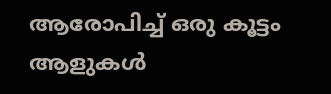ആരോപിച്ച് ഒരു കൂട്ടം ആളുകൾ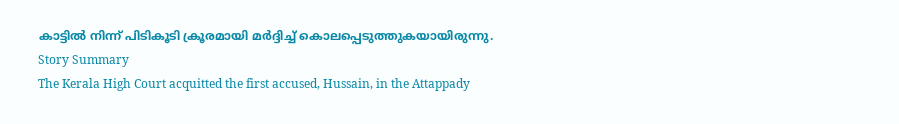കാട്ടിൽ നിന്ന് പിടികൂടി ക്രൂരമായി മർദ്ദിച്ച് കൊലപ്പെടുത്തുകയായിരുന്നു.
Story Summary
The Kerala High Court acquitted the first accused, Hussain, in the Attappady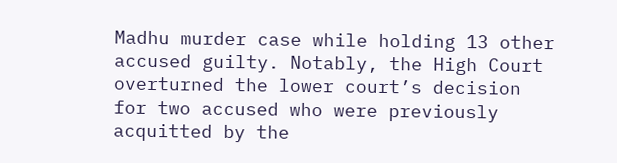Madhu murder case while holding 13 other accused guilty. Notably, the High Court overturned the lower court’s decision for two accused who were previously acquitted by the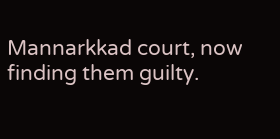Mannarkkad court, now finding them guilty.